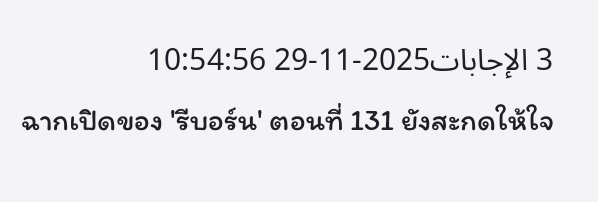3 الإجابات2025-11-29 10:54:56
ฉากเปิดของ 'รีบอร์น' ตอนที่ 131 ยังสะกดให้ใจ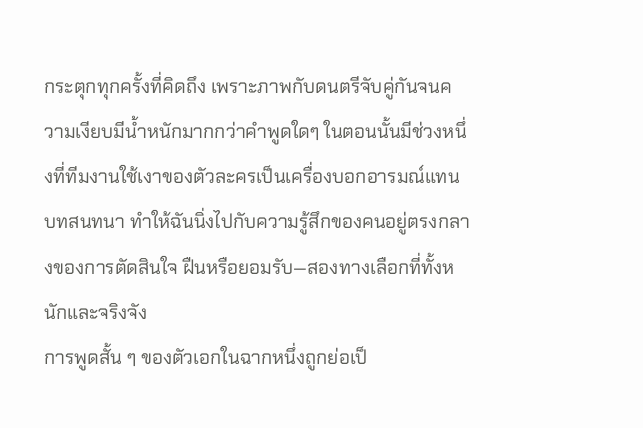กระตุกทุกครั้งที่คิดถึง เพราะภาพกับดนตรีจับคู่กันจนความเงียบมีน้ำหนักมากกว่าคำพูดใดๆ ในตอนนั้นมีช่วงหนึ่งที่ทีมงานใช้เงาของตัวละครเป็นเครื่องบอกอารมณ์แทนบทสนทนา ทำให้ฉันนิ่งไปกับความรู้สึกของคนอยู่ตรงกลางของการตัดสินใจ ฝืนหรือยอมรับ—สองทางเลือกที่ทั้งหนักและจริงจัง
การพูดสั้น ๆ ของตัวเอกในฉากหนึ่งถูกย่อเป็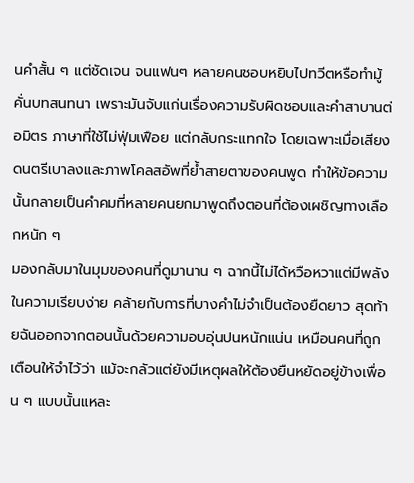นคำสั้น ๆ แต่ชัดเจน จนแฟนๆ หลายคนชอบหยิบไปทวีตหรือทำมู้คั่นบทสนทนา เพราะมันจับแก่นเรื่องความรับผิดชอบและคำสาบานต่อมิตร ภาษาที่ใช้ไม่ฟุ่มเฟือย แต่กลับกระแทกใจ โดยเฉพาะเมื่อเสียงดนตรีเบาลงและภาพโคลสอัพที่ย้ำสายตาของคนพูด ทำให้ข้อความนั้นกลายเป็นคำคมที่หลายคนยกมาพูดถึงตอนที่ต้องเผชิญทางเลือกหนัก ๆ
มองกลับมาในมุมของคนที่ดูมานาน ๆ ฉากนี้ไม่ได้หวือหวาแต่มีพลังในความเรียบง่าย คล้ายกับการที่บางคำไม่จำเป็นต้องยืดยาว สุดท้ายฉันออกจากตอนนั้นด้วยความอบอุ่นปนหนักแน่น เหมือนคนที่ถูกเตือนให้จำไว้ว่า แม้จะกลัวแต่ยังมีเหตุผลให้ต้องยืนหยัดอยู่ข้างเพื่อน ๆ แบบนั้นแหละ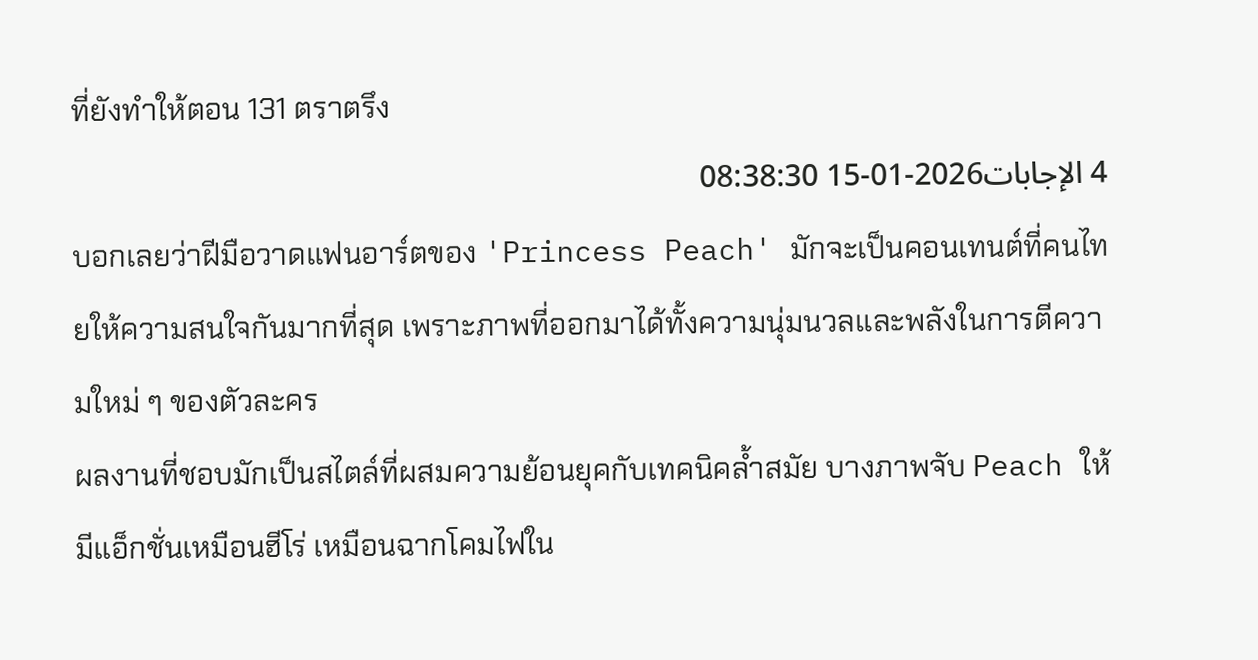ที่ยังทำให้ตอน 131 ตราตรึง
4 الإجابات2026-01-15 08:38:30
บอกเลยว่าฝีมือวาดแฟนอาร์ตของ 'Princess Peach' มักจะเป็นคอนเทนต์ที่คนไทยให้ความสนใจกันมากที่สุด เพราะภาพที่ออกมาได้ทั้งความนุ่มนวลและพลังในการตีความใหม่ ๆ ของตัวละคร
ผลงานที่ชอบมักเป็นสไตล์ที่ผสมความย้อนยุคกับเทคนิคล้ำสมัย บางภาพจับ Peach ให้มีแอ็กชั่นเหมือนฮีโร่ เหมือนฉากโคมไฟใน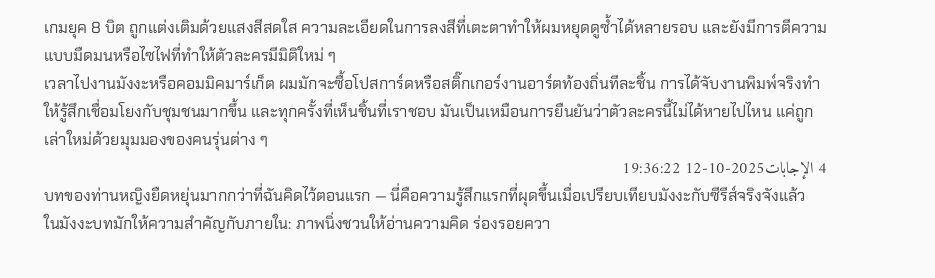เกมยุค 8 บิต ถูกแต่งเติมด้วยแสงสีสดใส ความละเอียดในการลงสีที่เตะตาทำให้ผมหยุดดูซ้ำได้หลายรอบ และยังมีการตีความแบบมืดมนหรือไซไฟที่ทำให้ตัวละครมีมิติใหม่ ๆ
เวลาไปงานมังงะหรือคอมมิคมาร์เก็ต ผมมักจะซื้อโปสการ์ดหรือสติ๊กเกอร์งานอาร์ตท้องถิ่นทีละชิ้น การได้จับงานพิมพ์จริงทำให้รู้สึกเชื่อมโยงกับชุมชนมากขึ้น และทุกครั้งที่เห็นชิ้นที่เราชอบ มันเป็นเหมือนการยืนยันว่าตัวละครนี้ไม่ได้หายไปไหน แค่ถูกเล่าใหม่ด้วยมุมมองของคนรุ่นต่าง ๆ
4 الإجابات2025-10-12 19:36:22
บทของท่านหญิงยืดหยุ่นมากกว่าที่ฉันคิดไว้ตอนแรก — นี่คือความรู้สึกแรกที่ผุดขึ้นเมื่อเปรียบเทียบมังงะกับซีรีส์จริงจังแล้ว
ในมังงะบทมักให้ความสำคัญกับภายใน: ภาพนิ่งชวนให้อ่านความคิด ร่องรอยควา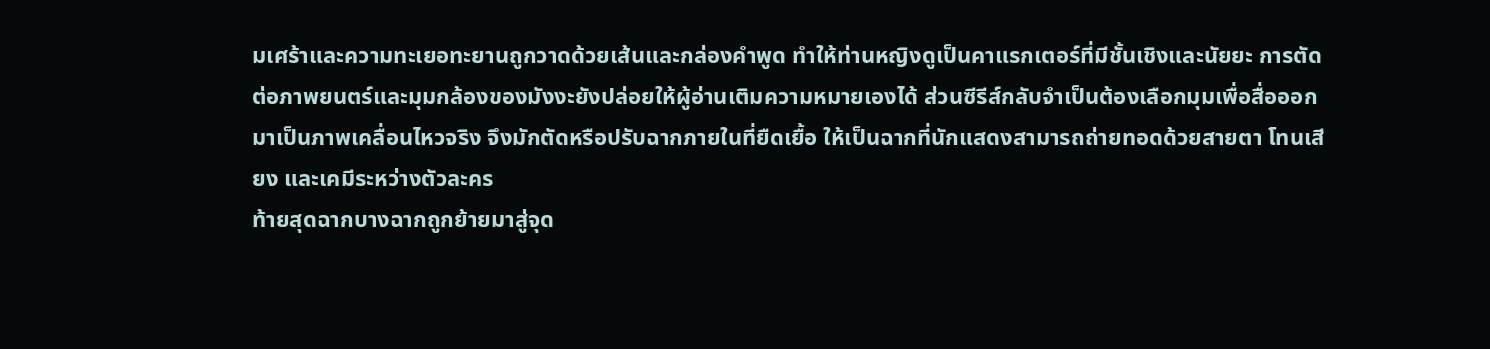มเศร้าและความทะเยอทะยานถูกวาดด้วยเส้นและกล่องคำพูด ทำให้ท่านหญิงดูเป็นคาแรกเตอร์ที่มีชั้นเชิงและนัยยะ การตัดต่อภาพยนตร์และมุมกล้องของมังงะยังปล่อยให้ผู้อ่านเติมความหมายเองได้ ส่วนซีรีส์กลับจำเป็นต้องเลือกมุมเพื่อสื่อออกมาเป็นภาพเคลื่อนไหวจริง จึงมักตัดหรือปรับฉากภายในที่ยืดเยื้อ ให้เป็นฉากที่นักแสดงสามารถถ่ายทอดด้วยสายตา โทนเสียง และเคมีระหว่างตัวละคร
ท้ายสุดฉากบางฉากถูกย้ายมาสู่จุด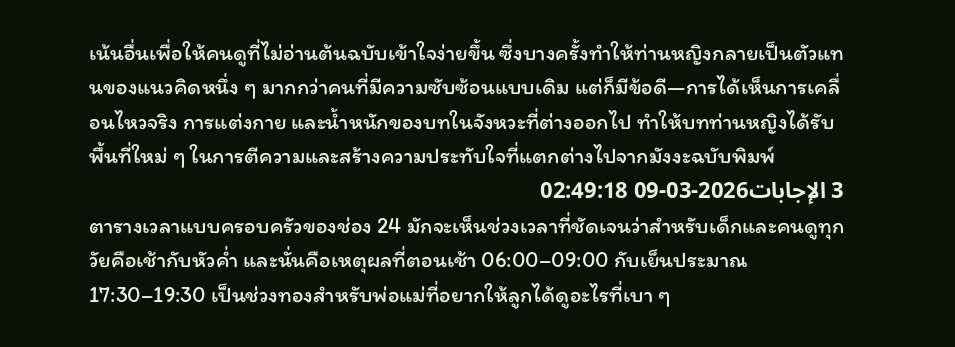เน้นอื่นเพื่อให้คนดูที่ไม่อ่านต้นฉบับเข้าใจง่ายขึ้น ซึ่งบางครั้งทำให้ท่านหญิงกลายเป็นตัวแทนของแนวคิดหนึ่ง ๆ มากกว่าคนที่มีความซับซ้อนแบบเดิม แต่ก็มีข้อดี—การได้เห็นการเคลื่อนไหวจริง การแต่งกาย และน้ำหนักของบทในจังหวะที่ต่างออกไป ทำให้บทท่านหญิงได้รับพื้นที่ใหม่ ๆ ในการตีความและสร้างความประทับใจที่แตกต่างไปจากมังงะฉบับพิมพ์
3 الإجابات2026-03-09 02:49:18
ตารางเวลาแบบครอบครัวของช่อง 24 มักจะเห็นช่วงเวลาที่ชัดเจนว่าสำหรับเด็กและคนดูทุกวัยคือเช้ากับหัวค่ำ และนั่นคือเหตุผลที่ตอนเช้า 06:00–09:00 กับเย็นประมาณ 17:30–19:30 เป็นช่วงทองสำหรับพ่อแม่ที่อยากให้ลูกได้ดูอะไรที่เบา ๆ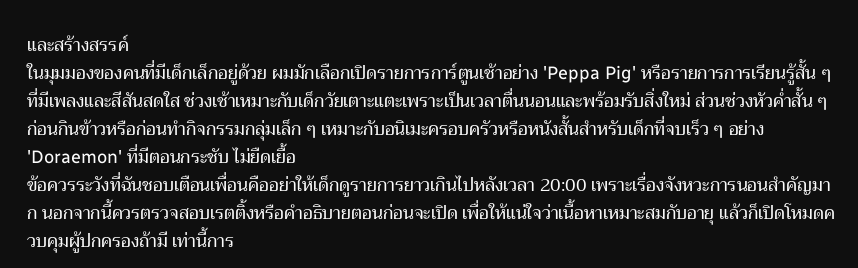และสร้างสรรค์
ในมุมมองของคนที่มีเด็กเล็กอยู่ด้วย ผมมักเลือกเปิดรายการการ์ตูนเช้าอย่าง 'Peppa Pig' หรือรายการการเรียนรู้สั้น ๆ ที่มีเพลงและสีสันสดใส ช่วงเช้าเหมาะกับเด็กวัยเตาะแตะเพราะเป็นเวลาตื่นนอนและพร้อมรับสิ่งใหม่ ส่วนช่วงหัวค่ำสั้น ๆ ก่อนกินข้าวหรือก่อนทำกิจกรรมกลุ่มเล็ก ๆ เหมาะกับอนิเมะครอบครัวหรือหนังสั้นสำหรับเด็กที่จบเร็ว ๆ อย่าง 'Doraemon' ที่มีตอนกระชับ ไม่ยืดเยื้อ
ข้อควรระวังที่ฉันชอบเตือนเพื่อนคืออย่าให้เด็กดูรายการยาวเกินไปหลังเวลา 20:00 เพราะเรื่องจังหวะการนอนสำคัญมาก นอกจากนี้ควรตรวจสอบเรตติ้งหรือคำอธิบายตอนก่อนจะเปิด เพื่อให้แน่ใจว่าเนื้อหาเหมาะสมกับอายุ แล้วก็เปิดโหมดควบคุมผู้ปกครองถ้ามี เท่านี้การ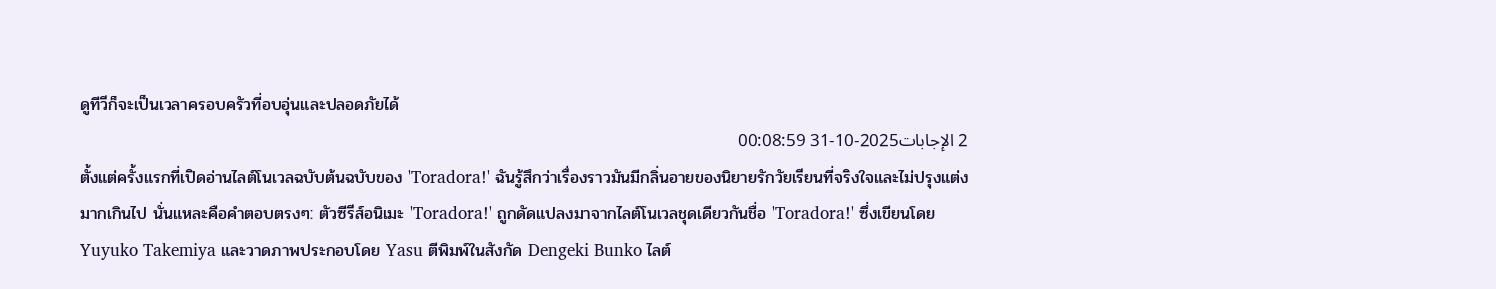ดูทีวีก็จะเป็นเวลาครอบครัวที่อบอุ่นและปลอดภัยได้
2 الإجابات2025-10-31 00:08:59
ตั้งแต่ครั้งแรกที่เปิดอ่านไลต์โนเวลฉบับต้นฉบับของ 'Toradora!' ฉันรู้สึกว่าเรื่องราวมันมีกลิ่นอายของนิยายรักวัยเรียนที่จริงใจและไม่ปรุงแต่งมากเกินไป นั่นแหละคือคำตอบตรงๆ: ตัวซีรีส์อนิเมะ 'Toradora!' ถูกดัดแปลงมาจากไลต์โนเวลชุดเดียวกันชื่อ 'Toradora!' ซึ่งเขียนโดย Yuyuko Takemiya และวาดภาพประกอบโดย Yasu ตีพิมพ์ในสังกัด Dengeki Bunko ไลต์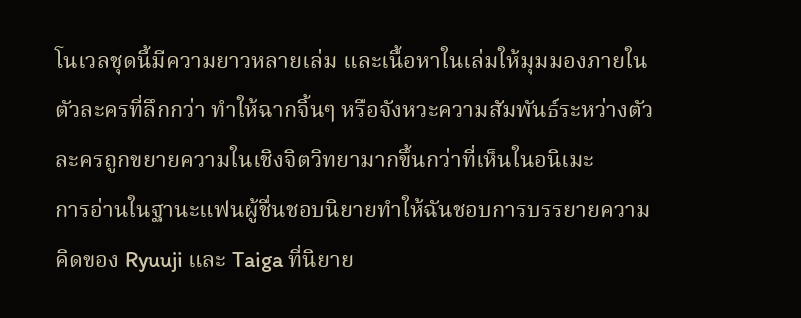โนเวลชุดนี้มีความยาวหลายเล่ม และเนื้อหาในเล่มให้มุมมองภายในตัวละครที่ลึกกว่า ทำให้ฉากจิ้นๆ หรือจังหวะความสัมพันธ์ระหว่างตัวละครถูกขยายความในเชิงจิตวิทยามากขึ้นกว่าที่เห็นในอนิเมะ
การอ่านในฐานะแฟนผู้ชื่นชอบนิยายทำให้ฉันชอบการบรรยายความคิดของ Ryuuji และ Taiga ที่นิยาย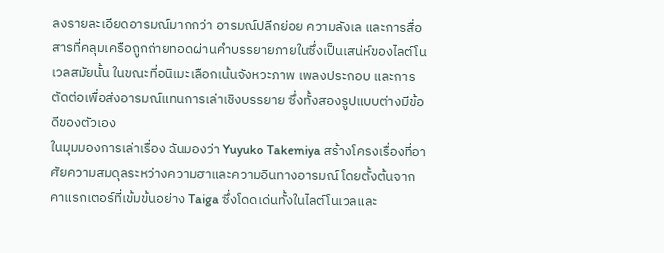ลงรายละเอียดอารมณ์มากกว่า อารมณ์ปลีกย่อย ความลังเล และการสื่อสารที่คลุมเครือถูกถ่ายทอดผ่านคำบรรยายภายในซึ่งเป็นเสน่ห์ของไลต์โนเวลสมัยนั้น ในขณะที่อนิเมะเลือกเน้นจังหวะภาพ เพลงประกอบ และการตัดต่อเพื่อส่งอารมณ์แทนการเล่าเชิงบรรยาย ซึ่งทั้งสองรูปแบบต่างมีข้อดีของตัวเอง
ในมุมมองการเล่าเรื่อง ฉันมองว่า Yuyuko Takemiya สร้างโครงเรื่องที่อาศัยความสมดุลระหว่างความฮาและความอินทางอารมณ์ โดยตั้งต้นจากคาแรกเตอร์ที่เข้มข้นอย่าง Taiga ซึ่งโดดเด่นทั้งในไลต์โนเวลและ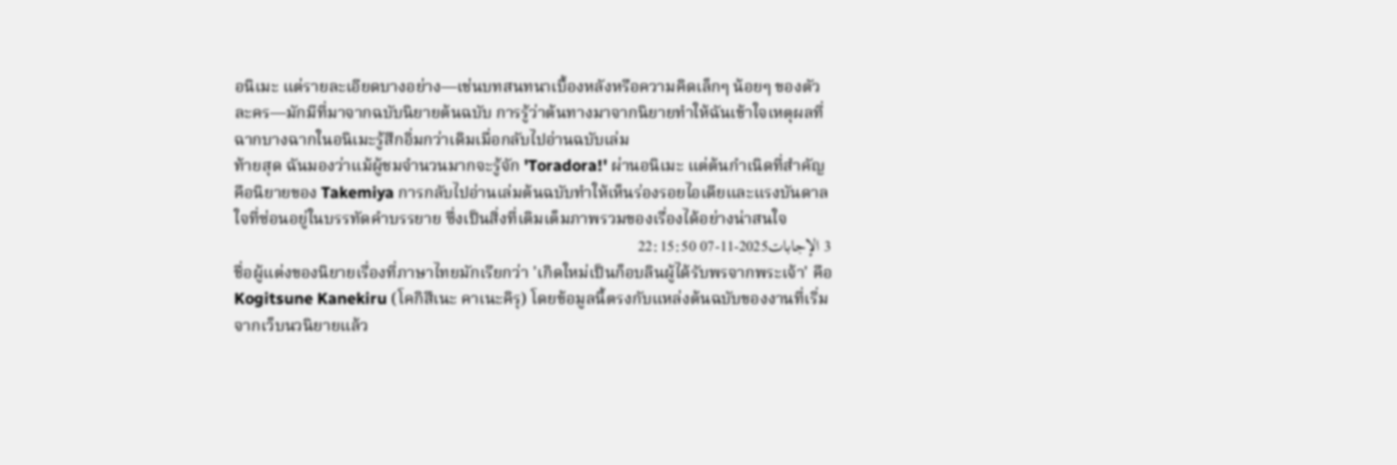อนิเมะ แต่รายละเอียดบางอย่าง—เช่นบทสนทนาเบื้องหลังหรือความคิดเล็กๆ น้อยๆ ของตัวละคร—มักมีที่มาจากฉบับนิยายต้นฉบับ การรู้ว่าต้นทางมาจากนิยายทำให้ฉันเข้าใจเหตุผลที่ฉากบางฉากในอนิเมะรู้สึกอิ่มกว่าเดิมเมื่อกลับไปอ่านฉบับเล่ม
ท้ายสุด ฉันมองว่าแม้ผู้ชมจำนวนมากจะรู้จัก 'Toradora!' ผ่านอนิเมะ แต่ต้นกำเนิดที่สำคัญคือนิยายของ Takemiya การกลับไปอ่านเล่มต้นฉบับทำให้เห็นร่องรอยไอเดียและแรงบันดาลใจที่ซ่อนอยู่ในบรรทัดคำบรรยาย ซึ่งเป็นสิ่งที่เติมเต็มภาพรวมของเรื่องได้อย่างน่าสนใจ
3 الإجابات2025-11-07 22:15:50
ชื่อผู้แต่งของนิยายเรื่องที่ภาษาไทยมักเรียกว่า 'เกิดใหม่เป็นก็อบลินผู้ได้รับพรจากพระเจ้า' คือ Kogitsune Kanekiru (โคกิสึเนะ คาเนะคิรุ) โดยข้อมูลนี้ตรงกับแหล่งต้นฉบับของงานที่เริ่มจากเว็บนวนิยายแล้ว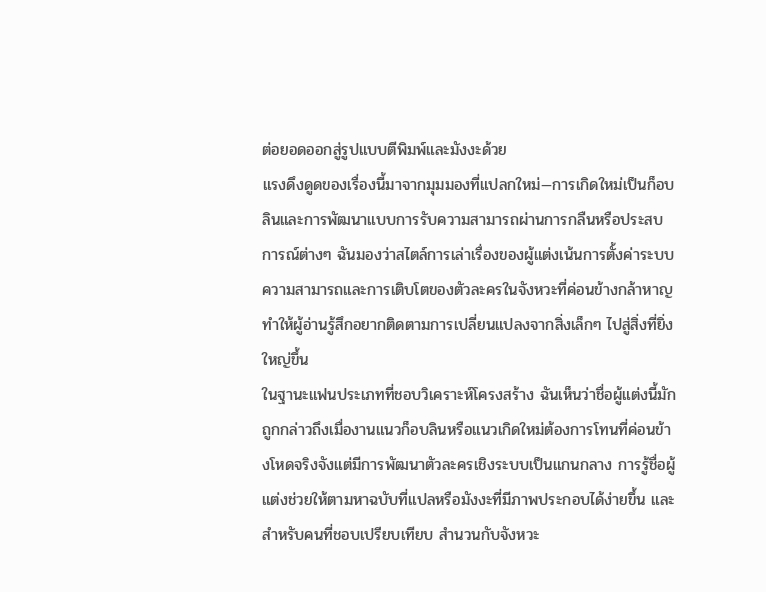ต่อยอดออกสู่รูปแบบตีพิมพ์และมังงะด้วย
แรงดึงดูดของเรื่องนี้มาจากมุมมองที่แปลกใหม่—การเกิดใหม่เป็นก็อบลินและการพัฒนาแบบการรับความสามารถผ่านการกลืนหรือประสบการณ์ต่างๆ ฉันมองว่าสไตล์การเล่าเรื่องของผู้แต่งเน้นการตั้งค่าระบบความสามารถและการเติบโตของตัวละครในจังหวะที่ค่อนข้างกล้าหาญ ทำให้ผู้อ่านรู้สึกอยากติดตามการเปลี่ยนแปลงจากสิ่งเล็กๆ ไปสู่สิ่งที่ยิ่งใหญ่ขึ้น
ในฐานะแฟนประเภทที่ชอบวิเคราะห์โครงสร้าง ฉันเห็นว่าชื่อผู้แต่งนี้มักถูกกล่าวถึงเมื่องานแนวก็อบลินหรือแนวเกิดใหม่ต้องการโทนที่ค่อนข้างโหดจริงจังแต่มีการพัฒนาตัวละครเชิงระบบเป็นแกนกลาง การรู้ชื่อผู้แต่งช่วยให้ตามหาฉบับที่แปลหรือมังงะที่มีภาพประกอบได้ง่ายขึ้น และสำหรับคนที่ชอบเปรียบเทียบ สำนวนกับจังหวะ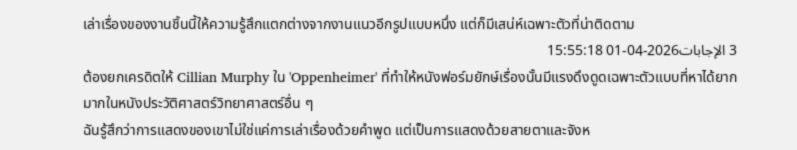เล่าเรื่องของงานชิ้นนี้ให้ความรู้สึกแตกต่างจากงานแนวอีกรูปแบบหนึ่ง แต่ก็มีเสน่ห์เฉพาะตัวที่น่าติดตาม
3 الإجابات2026-04-01 15:55:18
ต้องยกเครดิตให้ Cillian Murphy ใน 'Oppenheimer' ที่ทำให้หนังฟอร์มยักษ์เรื่องนั้นมีแรงดึงดูดเฉพาะตัวแบบที่หาได้ยากมากในหนังประวัติศาสตร์วิทยาศาสตร์อื่น ๆ
ฉันรู้สึกว่าการแสดงของเขาไม่ใช่แค่การเล่าเรื่องด้วยคำพูด แต่เป็นการแสดงด้วยสายตาและจังห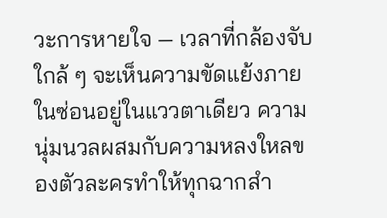วะการหายใจ — เวลาที่กล้องจับใกล้ ๆ จะเห็นความขัดแย้งภายในซ่อนอยู่ในแววตาเดียว ความนุ่มนวลผสมกับความหลงใหลของตัวละครทำให้ทุกฉากสำ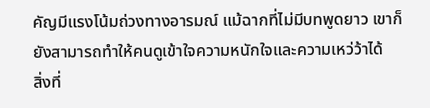คัญมีแรงโน้มถ่วงทางอารมณ์ แม้ฉากที่ไม่มีบทพูดยาว เขาก็ยังสามารถทำให้คนดูเข้าใจความหนักใจและความเหว่ว้าได้
สิ่งที่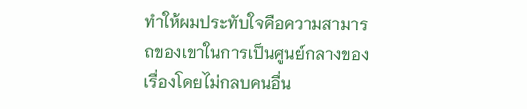ทำให้ผมประทับใจคือความสามารถของเขาในการเป็นศูนย์กลางของเรื่องโดยไม่กลบคนอื่น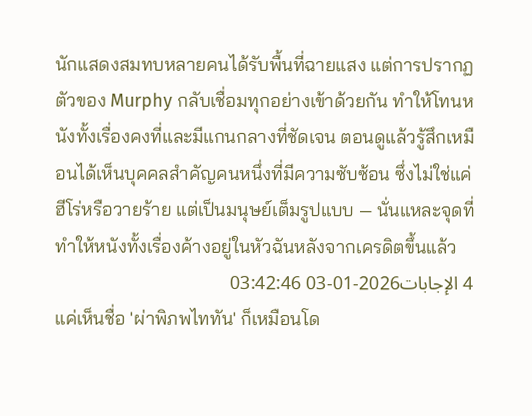นักแสดงสมทบหลายคนได้รับพื้นที่ฉายแสง แต่การปรากฏตัวของ Murphy กลับเชื่อมทุกอย่างเข้าด้วยกัน ทำให้โทนหนังทั้งเรื่องคงที่และมีแกนกลางที่ชัดเจน ตอนดูแล้วรู้สึกเหมือนได้เห็นบุคคลสำคัญคนหนึ่งที่มีความซับซ้อน ซึ่งไม่ใช่แค่ฮีโร่หรือวายร้าย แต่เป็นมนุษย์เต็มรูปแบบ — นั่นแหละจุดที่ทำให้หนังทั้งเรื่องค้างอยู่ในหัวฉันหลังจากเครดิตขึ้นแล้ว
4 الإجابات2026-01-03 03:42:46
แค่เห็นชื่อ 'ผ่าพิภพไททัน' ก็เหมือนโด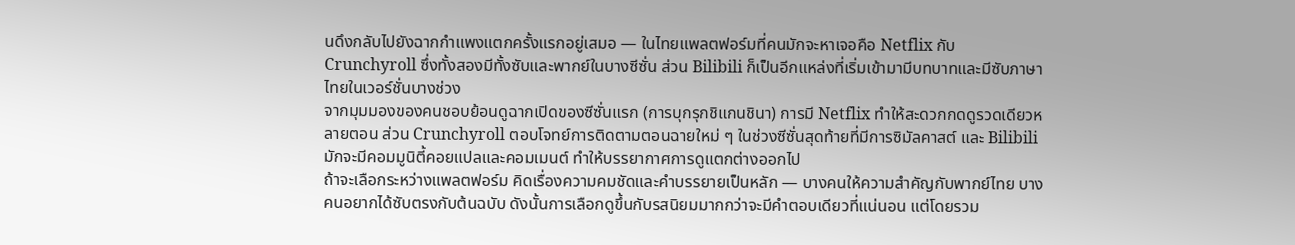นดึงกลับไปยังฉากกำแพงแตกครั้งแรกอยู่เสมอ — ในไทยแพลตฟอร์มที่คนมักจะหาเจอคือ Netflix กับ Crunchyroll ซึ่งทั้งสองมีทั้งซับและพากย์ในบางซีซั่น ส่วน Bilibili ก็เป็นอีกแหล่งที่เริ่มเข้ามามีบทบาทและมีซับภาษาไทยในเวอร์ชั่นบางช่วง
จากมุมมองของคนชอบย้อนดูฉากเปิดของซีซั่นแรก (การบุกรุกชิแกนชินา) การมี Netflix ทำให้สะดวกกดดูรวดเดียวหลายตอน ส่วน Crunchyroll ตอบโจทย์การติดตามตอนฉายใหม่ ๆ ในช่วงซีซั่นสุดท้ายที่มีการซิมัลคาสต์ และ Bilibili มักจะมีคอมมูนิตี้คอยแปลและคอมเมนต์ ทำให้บรรยากาศการดูแตกต่างออกไป
ถ้าจะเลือกระหว่างแพลตฟอร์ม คิดเรื่องความคมชัดและคำบรรยายเป็นหลัก — บางคนให้ความสำคัญกับพากย์ไทย บางคนอยากได้ซับตรงกับต้นฉบับ ดังนั้นการเลือกดูขึ้นกับรสนิยมมากกว่าจะมีคำตอบเดียวที่แน่นอน แต่โดยรวม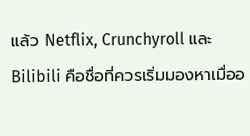แล้ว Netflix, Crunchyroll และ Bilibili คือชื่อที่ควรเริ่มมองหาเมื่ออ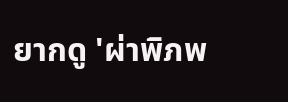ยากดู 'ผ่าพิภพ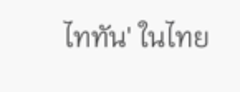ไททัน' ในไทย